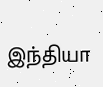இந்தியா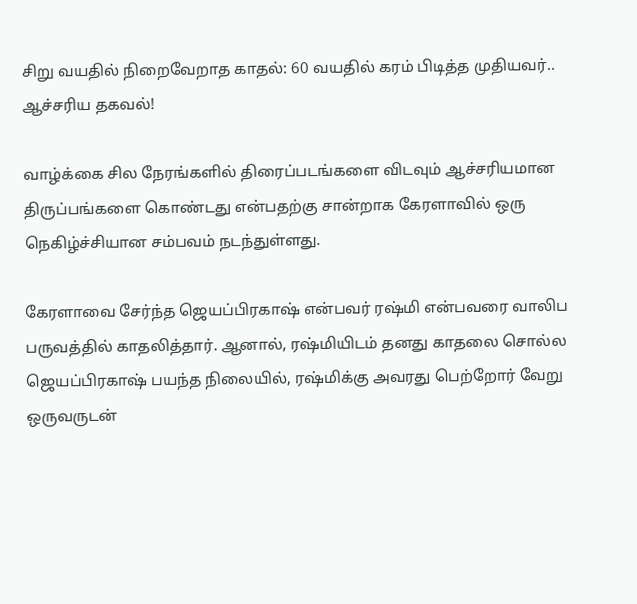சிறு வயதில் நிறைவேறாத காதல்: 60 வயதில் கரம் பிடித்த முதியவர்.. ஆச்சரிய தகவல்!

வாழ்க்கை சில நேரங்களில் திரைப்படங்களை விடவும் ஆச்சரியமான திருப்பங்களை கொண்டது என்பதற்கு சான்றாக கேரளாவில் ஒரு நெகிழ்ச்சியான சம்பவம் நடந்துள்ளது.

கேரளாவை சேர்ந்த ஜெயப்பிரகாஷ் என்பவர் ரஷ்மி என்பவரை வாலிப பருவத்தில் காதலித்தார். ஆனால், ரஷ்மியிடம் தனது காதலை சொல்ல ஜெயப்பிரகாஷ் பயந்த நிலையில், ரஷ்மிக்கு அவரது பெற்றோர் வேறு ஒருவருடன்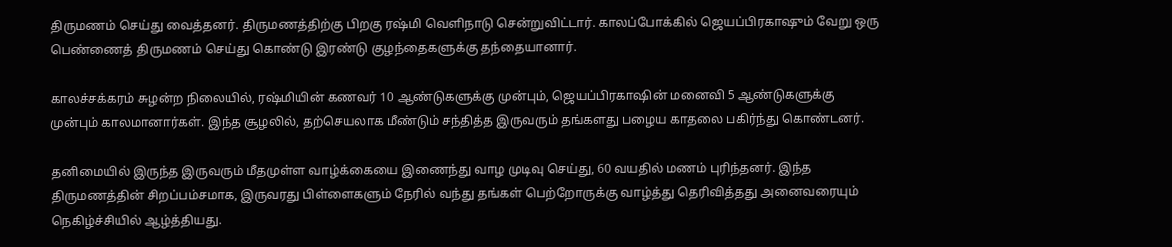திருமணம் செய்து வைத்தனர். திருமணத்திற்கு பிறகு ரஷ்மி வெளிநாடு சென்றுவிட்டார். காலப்போக்கில் ஜெயப்பிரகாஷும் வேறு ஒரு பெண்ணைத் திருமணம் செய்து கொண்டு இரண்டு குழந்தைகளுக்கு தந்தையானார்.

காலச்சக்கரம் சுழன்ற நிலையில், ரஷ்மியின் கணவர் 10 ஆண்டுகளுக்கு முன்பும், ஜெயப்பிரகாஷின் மனைவி 5 ஆண்டுகளுக்கு முன்பும் காலமானார்கள். இந்த சூழலில், தற்செயலாக மீண்டும் சந்தித்த இருவரும் தங்களது பழைய காதலை பகிர்ந்து கொண்டனர்.

தனிமையில் இருந்த இருவரும் மீதமுள்ள வாழ்க்கையை இணைந்து வாழ முடிவு செய்து, 60 வயதில் மணம் புரிந்தனர். இந்த திருமணத்தின் சிறப்பம்சமாக, இருவரது பிள்ளைகளும் நேரில் வந்து தங்கள் பெற்றோருக்கு வாழ்த்து தெரிவித்தது அனைவரையும் நெகிழ்ச்சியில் ஆழ்த்தியது.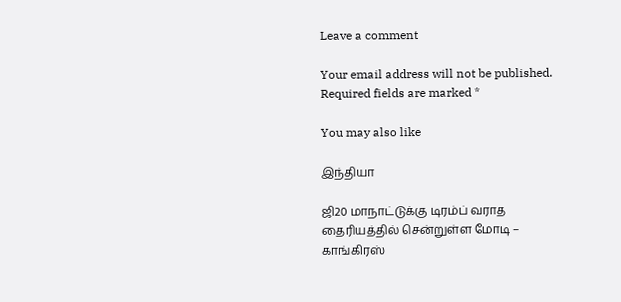Leave a comment

Your email address will not be published. Required fields are marked *

You may also like

இந்தியா

ஜி20 மாநாட்டுக்கு டிரம்ப் வராத தைரியத்தில் சென்றுள்ள மோடி – காங்கிரஸ்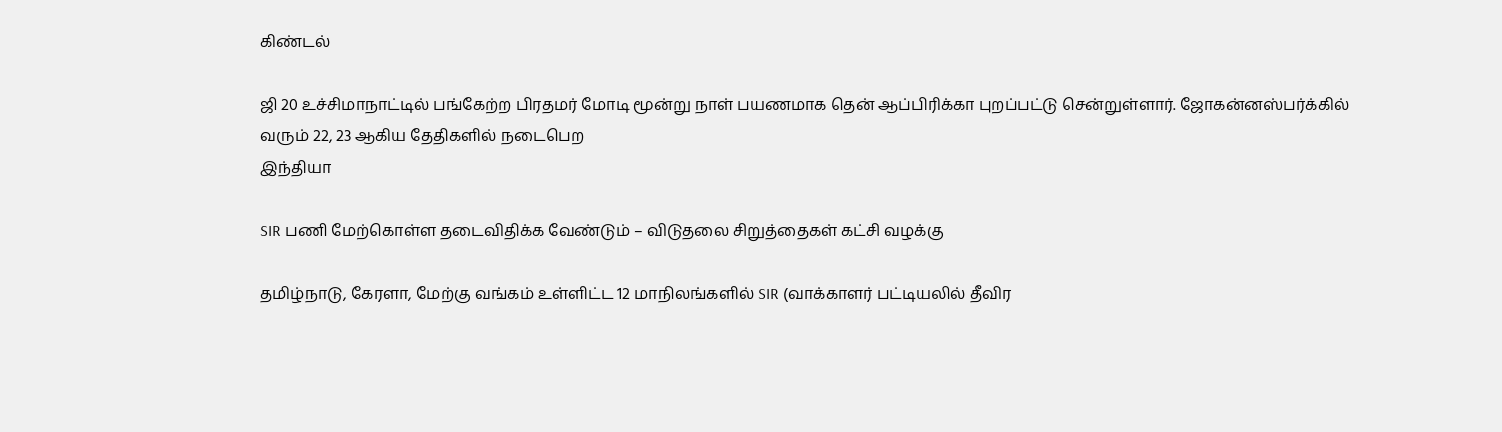கிண்டல்

ஜி 20 உச்சிமாநாட்டில் பங்கேற்ற பிரதமர் மோடி மூன்று நாள் பயணமாக தென் ஆப்பிரிக்கா புறப்பட்டு சென்றுள்ளார். ஜோகன்னஸ்பர்க்கில் வரும் 22, 23 ஆகிய தேதிகளில் நடைபெற
இந்தியா

SIR பணி மேற்கொள்ள தடைவிதிக்க வேண்டும் – விடுதலை சிறுத்தைகள் கட்சி வழக்கு

தமிழ்நாடு, கேரளா, மேற்கு வங்கம் உள்ளிட்ட 12 மாநிலங்களில் SIR (வாக்காளர் பட்டியலில் தீவிர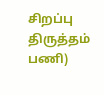சிறப்பு திருத்தம் பணி)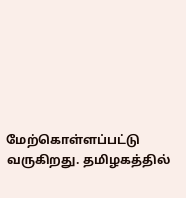மேற்கொள்ளப்பட்டு வருகிறது. தமிழகத்தில்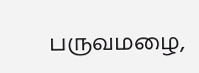பருவமழை,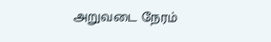அறுவடை நேரம்